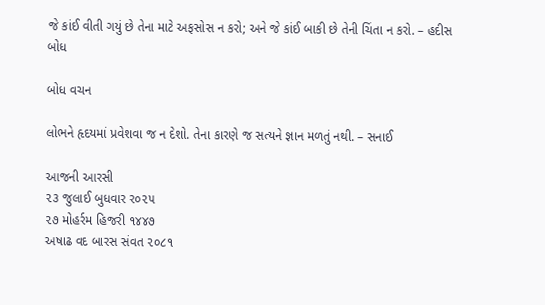જે કાંઈ વીતી ગયું છે તેના માટે અફસોસ ન કરો; અને જે કાંઈ બાકી છે તેની ચિંતા ન કરો. – હદીસ બોધ

બોધ વચન

લોભને હૃદયમાં પ્રવેશવા જ ન દેશો. તેના કારણે જ સત્યને જ્ઞાન મળતું નથી. – સનાઈ

આજની આરસી
૨૩ જુલાઈ બુધવાર ર૦૨૫
૨૭ મોહર્રમ હિજરી ૧૪૪૭
અષાઢ વદ બારસ સંવત ૨૦૮૧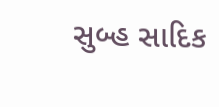સુબ્હ સાદિક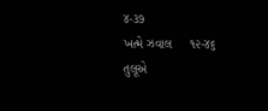૪-૩૭
ખત્મે ઝવાલ     ૧૨-૪૬
તુલૂએ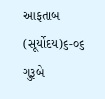આફતાબ (સૂર્યોદય)૬-૦૬ ગુરૂબે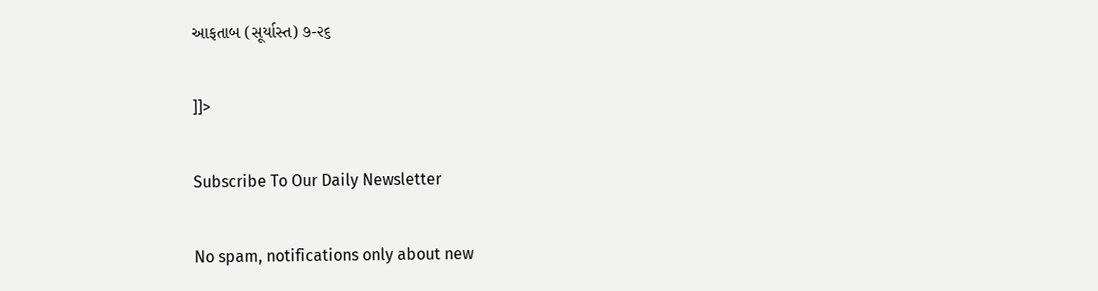આફતાબ (સૂર્યાસ્ત) ૭-૨૬

]]>

Subscribe To Our Daily Newsletter

No spam, notifications only about new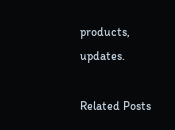products, updates.

Related Posts